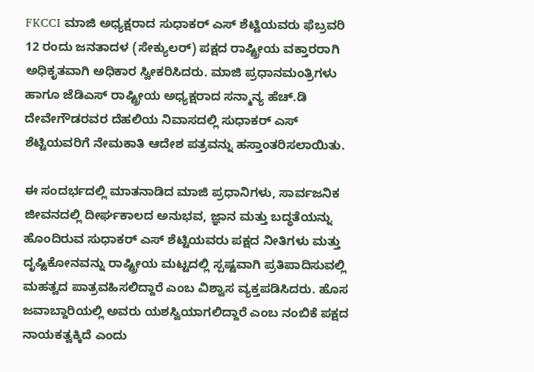FKCCI ಮಾಜಿ ಅಧ್ಯಕ್ಷರಾದ ಸುಧಾಕರ್ ಎಸ್ ಶೆಟ್ಟಿಯವರು ಫೆಬ್ರವರಿ 12 ರಂದು ಜನತಾದಳ (ಸೇಕ್ಯುಲರ್) ಪಕ್ಷದ ರಾಷ್ಟ್ರೀಯ ವಕ್ತಾರರಾಗಿ ಅಧಿಕೃತವಾಗಿ ಅಧಿಕಾರ ಸ್ವೀಕರಿಸಿದರು. ಮಾಜಿ ಪ್ರಧಾನಮಂತ್ರಿಗಳು ಹಾಗೂ ಜೆಡಿಎಸ್ ರಾಷ್ಟ್ರೀಯ ಅಧ್ಯಕ್ಷರಾದ ಸನ್ಮಾನ್ಯ ಹೆಚ್.ಡಿ ದೇವೇಗೌಡರವರ ದೆಹಲಿಯ ನಿವಾಸದಲ್ಲಿ ಸುಧಾಕರ್ ಎಸ್ ಶೆಟ್ಟಿಯವರಿಗೆ ನೇಮಕಾತಿ ಆದೇಶ ಪತ್ರವನ್ನು ಹಸ್ತಾಂತರಿಸಲಾಯಿತು.

ಈ ಸಂದರ್ಭದಲ್ಲಿ ಮಾತನಾಡಿದ ಮಾಜಿ ಪ್ರಧಾನಿಗಳು, ಸಾರ್ವಜನಿಕ ಜೀವನದಲ್ಲಿ ದೀರ್ಘಕಾಲದ ಅನುಭವ, ಜ್ಞಾನ ಮತ್ತು ಬದ್ಧತೆಯನ್ನು ಹೊಂದಿರುವ ಸುಧಾಕರ್ ಎಸ್ ಶೆಟ್ಟಿಯವರು ಪಕ್ಷದ ನೀತಿಗಳು ಮತ್ತು ದೃಷ್ಟಿಕೋನವನ್ನು ರಾಷ್ಟ್ರೀಯ ಮಟ್ಟದಲ್ಲಿ ಸ್ಪಷ್ಟವಾಗಿ ಪ್ರತಿಪಾದಿಸುವಲ್ಲಿ ಮಹತ್ವದ ಪಾತ್ರವಹಿಸಲಿದ್ದಾರೆ ಎಂಬ ವಿಶ್ವಾಸ ವ್ಯಕ್ತಪಡಿಸಿದರು. ಹೊಸ ಜವಾಬ್ದಾರಿಯಲ್ಲಿ ಅವರು ಯಶಸ್ವಿಯಾಗಲಿದ್ದಾರೆ ಎಂಬ ನಂಬಿಕೆ ಪಕ್ಷದ ನಾಯಕತ್ವಕ್ಕಿದೆ ಎಂದು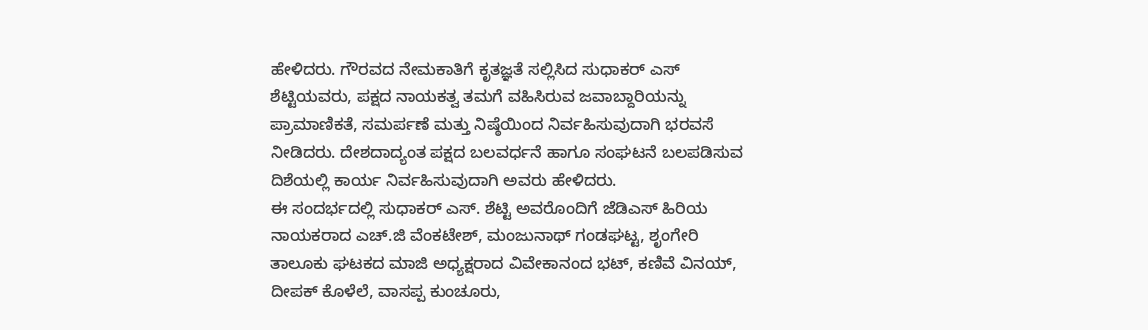ಹೇಳಿದರು. ಗೌರವದ ನೇಮಕಾತಿಗೆ ಕೃತಜ್ಞತೆ ಸಲ್ಲಿಸಿದ ಸುಧಾಕರ್ ಎಸ್ ಶೆಟ್ಟಿಯವರು, ಪಕ್ಷದ ನಾಯಕತ್ವ ತಮಗೆ ವಹಿಸಿರುವ ಜವಾಬ್ದಾರಿಯನ್ನು ಪ್ರಾಮಾಣಿಕತೆ, ಸಮರ್ಪಣೆ ಮತ್ತು ನಿಷ್ಠೆಯಿಂದ ನಿರ್ವಹಿಸುವುದಾಗಿ ಭರವಸೆ ನೀಡಿದರು. ದೇಶದಾದ್ಯಂತ ಪಕ್ಷದ ಬಲವರ್ಧನೆ ಹಾಗೂ ಸಂಘಟನೆ ಬಲಪಡಿಸುವ ದಿಶೆಯಲ್ಲಿ ಕಾರ್ಯ ನಿರ್ವಹಿಸುವುದಾಗಿ ಅವರು ಹೇಳಿದರು.
ಈ ಸಂದರ್ಭದಲ್ಲಿ ಸುಧಾಕರ್ ಎಸ್. ಶೆಟ್ಟಿ ಅವರೊಂದಿಗೆ ಜೆಡಿಎಸ್ ಹಿರಿಯ ನಾಯಕರಾದ ಎಚ್.ಜಿ ವೆಂಕಟೇಶ್, ಮಂಜುನಾಥ್ ಗಂಡಘಟ್ಟ, ಶೃಂಗೇರಿ ತಾಲೂಕು ಘಟಕದ ಮಾಜಿ ಅಧ್ಯಕ್ಷರಾದ ವಿವೇಕಾನಂದ ಭಟ್, ಕಣಿವೆ ವಿನಯ್, ದೀಪಕ್ ಕೊಳೆಲೆ, ವಾಸಪ್ಪ ಕುಂಚೂರು,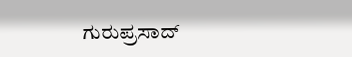ಗುರುಪ್ರಸಾದ್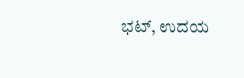ಭಟ್, ಉದಯ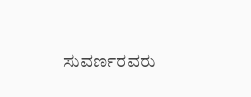ಸುವರ್ಣರವರು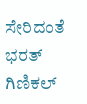ಸೇರಿದಂತೆ ಭರತ್ ಗಿಣಿಕಲ್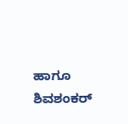ಹಾಗೂ ಶಿವಶಂಕರ್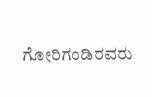ಗೋರಿಗಂಡಿರವರು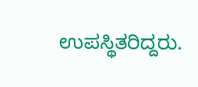ಉಪಸ್ಥಿತರಿದ್ದರು.